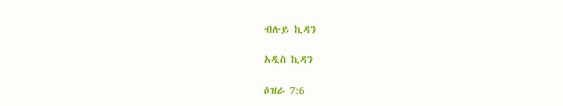ብሉይ ኪዳን

አዲስ ኪዳን

ዕዝራ 7:6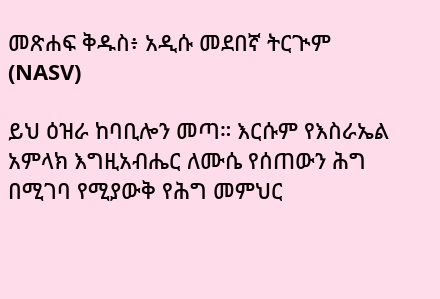መጽሐፍ ቅዱስ፥ አዲሱ መደበኛ ትርጒም (NASV)

ይህ ዕዝራ ከባቢሎን መጣ። እርሱም የእስራኤል አምላክ እግዚአብሔር ለሙሴ የሰጠውን ሕግ በሚገባ የሚያውቅ የሕግ መምህር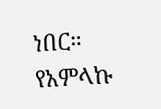ነበር። የአምላኩ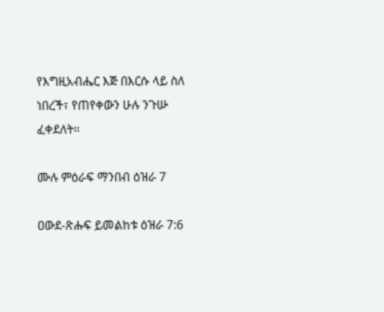የእግዚአብሔር እጅ በእርሱ ላይ ስለ ነበረች፣ የጠየቀውን ሁሉ ንጉሡ ፈቀደለት።

ሙሉ ምዕራፍ ማንበብ ዕዝራ 7

ዐውደ-ጽሑፍ ይመልከቱ ዕዝራ 7:6